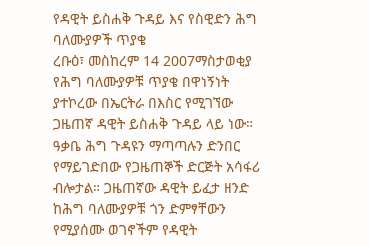የዳዊት ይስሐቅ ጉዳይ እና የስዊድን ሕግ ባለሙያዎች ጥያቄ
ረቡዕ፣ መስከረም 14 2007ማስታወቂያ
የሕግ ባለሙያዎቹ ጥያቄ በዋነኝነት ያተኮረው በኤርትራ በእስር የሚገኘው ጋዜጠኛ ዳዊት ይስሐቅ ጉዳይ ላይ ነው። ዓቃቤ ሕግ ጉዳዩን ማጣጣሉን ድንበር የማይገድበው የጋዜጠኞች ድርጅት አሳፋሪ ብሎታል። ጋዜጠኛው ዳዊት ይፈታ ዘንድ ከሕግ ባለሙያዎቹ ጎን ድምፃቸውን የሚያሰሙ ወገኖችም የዳዊት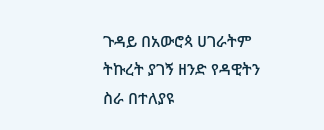ጉዳይ በአውሮጳ ሀገራትም ትኩረት ያገኝ ዘንድ የዳዊትን ስራ በተለያዩ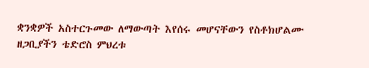ቋንቋዎች አስተርጉመው ለማውጣት እየሰሩ መሆናቸውን የስቶክሆልሙ ዘጋቢያችን ቴድሮስ ምህረቱ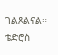ገልጾልናል።
ቴድሮስ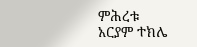ምሕረቱ
አርያም ተክሌ